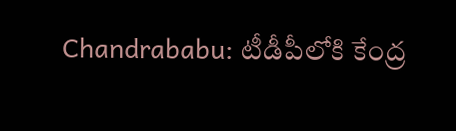Chandrababu: టీడీపీలోకి కేంద్ర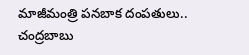మాజీమంత్రి పనబాక దంపతులు.. చంద్రబాబు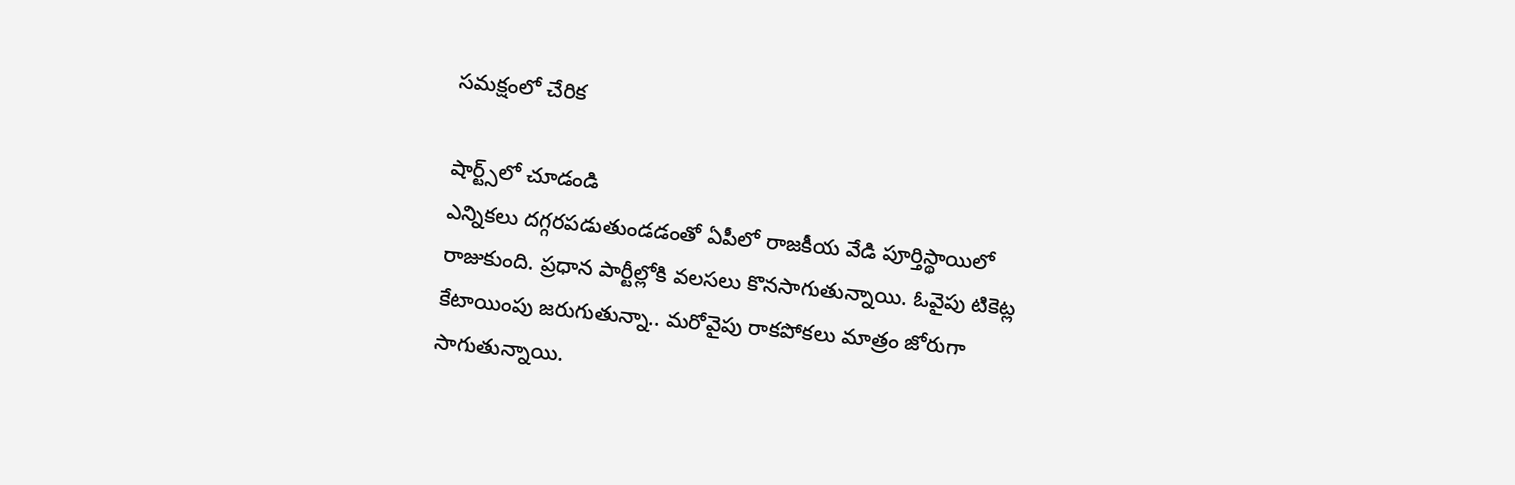సమక్షంలో చేరిక

షార్ట్స్‌లో చూడండి
ఎన్నికలు దగ్గరపడుతుండడంతో ఏపీలో రాజకీయ వేడి పూర్తిస్థాయిలో రాజుకుంది. ప్రధాన పార్టీల్లోకి వలసలు కొనసాగుతున్నాయి. ఓవైపు టికెట్ల కేటాయింపు జరుగుతున్నా.. మరోవైపు రాకపోకలు మాత్రం జోరుగా సాగుతున్నాయి.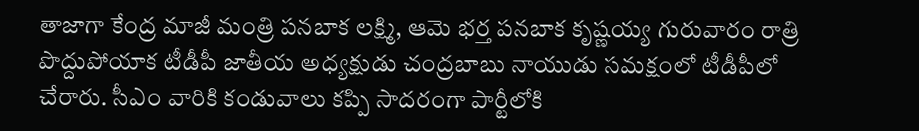తాజాగా కేంద్ర మాజీ మంత్రి పనబాక లక్ష్మి, ఆమె భర్త పనబాక కృష్ణయ్య గురువారం రాత్రి పొద్దుపోయాక టీడీపీ జాతీయ అధ్యక్షుడు చంద్రబాబు నాయుడు సమక్షంలో టీడీపీలో చేరారు. సీఎం వారికి కండువాలు కప్పి సాదరంగా పార్టీలోకి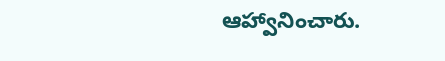ఆహ్వానించారు.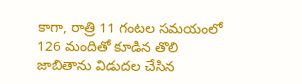కాగా, రాత్రి 11 గంటల సమయంలో 126 మందితో కూడిన తొలి జాబితాను విడుదల చేసిన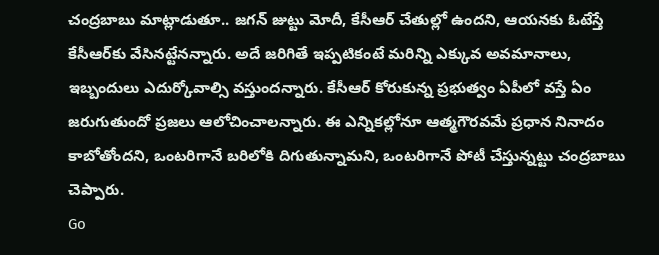చంద్రబాబు మాట్లాడుతూ.. జగన్ జుట్టు మోదీ, కేసీఆర్ చేతుల్లో ఉందని, ఆయనకు ఓటేస్తే కేసీఆర్‌కు వేసినట్టేనన్నారు. అదే జరిగితే ఇప్పటికంటే మరిన్ని ఎక్కువ అవమానాలు, ఇబ్బందులు ఎదుర్కోవాల్సి వస్తుందన్నారు. కేసీఆర్ కోరుకున్న ప్రభుత్వం ఏపీలో వస్తే ఏం జరుగుతుందో ప్రజలు ఆలోచించాలన్నారు. ఈ ఎన్నికల్లోనూ ఆత్మగౌరవమే ప్రధాన నినాదం కాబోతోందని, ఒంటరిగానే బరిలోకి దిగుతున్నామని, ఒంటరిగానే పోటీ చేస్తున్నట్టు చంద్రబాబు చెప్పారు.
Go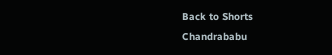Back to Shorts
Chandrababu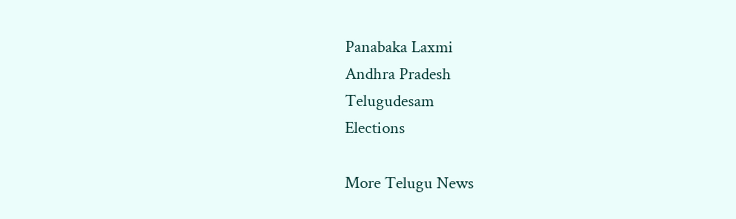Panabaka Laxmi
Andhra Pradesh
Telugudesam
Elections

More Telugu News